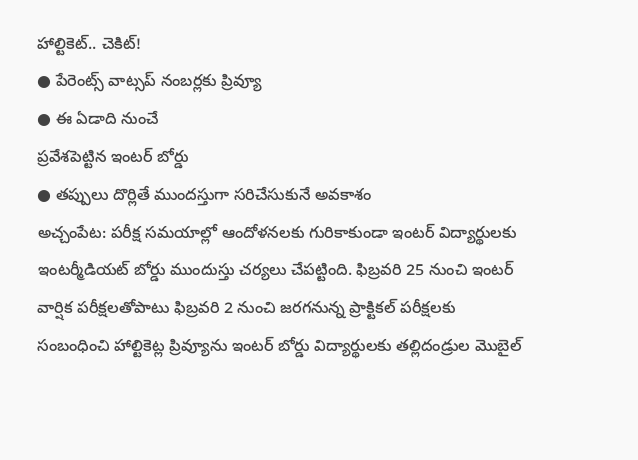హాల్టికెట్.. చెకిట్!
● పేరెంట్స్ వాట్సప్ నంబర్లకు ప్రివ్యూ
● ఈ ఏడాది నుంచే
ప్రవేశపెట్టిన ఇంటర్ బోర్డు
● తప్పులు దొర్లితే ముందస్తుగా సరిచేసుకునే అవకాశం
అచ్చంపేట: పరీక్ష సమయాల్లో ఆందోళనలకు గురికాకుండా ఇంటర్ విద్యార్థులకు ఇంటర్మీడియట్ బోర్డు ముందుస్తు చర్యలు చేపట్టింది. ఫిబ్రవరి 25 నుంచి ఇంటర్ వార్షిక పరీక్షలతోపాటు ఫిబ్రవరి 2 నుంచి జరగనున్న ప్రాక్టికల్ పరీక్షలకు సంబంధించి హాల్టికెట్ల ప్రివ్యూను ఇంటర్ బోర్డు విద్యార్థులకు తల్లిదండ్రుల మొబైల్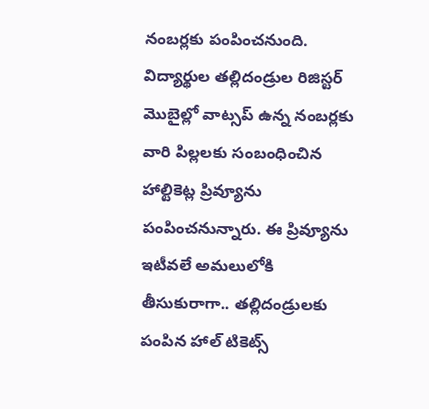నంబర్లకు పంపించనుంది. విద్యార్థుల తల్లిదండ్రుల రిజిస్టర్ మొబైల్లో వాట్సప్ ఉన్న నంబర్లకు వారి పిల్లలకు సంబంధించిన హాల్టికెట్ల ప్రివ్యూను పంపించనున్నారు. ఈ ప్రివ్యూను ఇటీవలే అమలులోకి తీసుకురాగా.. తల్లిదండ్రులకు పంపిన హాల్ టికెట్స్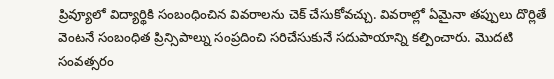ప్రివ్యూలో విద్యార్థికి సంబంధించిన వివరాలను చెక్ చేసుకోవచ్చు. వివరాల్లో ఏమైనా తప్పులు దొర్లితే వెంటనే సంబంధిత ప్రిన్సిపాల్ను సంప్రదించి సరిచేసుకునే సదుపాయాన్ని కల్పించారు. మొదటి సంవత్సరం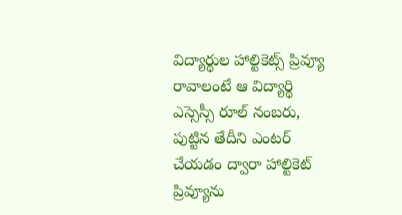విద్యార్థుల హాల్టికెట్స్ ప్రివ్యూ రావాలంటే ఆ విద్యార్థి ఎస్సెస్సీ రూల్ నంబరు, పుట్టిన తేదీని ఎంటర్ చేయడం ద్వారా హాల్టికెట్ ప్రివ్యూను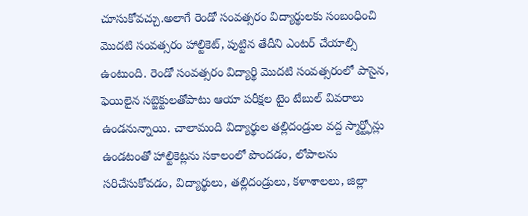చూసుకోవచ్చు.అలాగే రెండో సంవత్సరం విద్యార్థులకు సంబంధించి మొదటి సంవత్సరం హాల్టికెట్, పుట్టిన తేదీని ఎంటర్ చేయాల్సి ఉంటుంది. రెండో సంవత్సరం విద్యార్థి మొదటి సంవత్సరంలో పాసైన, ఫెయిలైన సబ్జెక్టులతోపాటు ఆయా పరీక్షల టైం టేబుల్ వివరాలు ఉండనున్నాయి. చాలామంది విద్యార్థుల తల్లిదండ్రుల వద్ద స్మార్ట్ఫోన్లు ఉండటంతో హాల్టికెట్లను సకాలంలో పొందడం, లోపాలను సరిచేసుకోవడం, విద్యార్థులు, తల్లిదండ్రులు, కళాశాలలు, జిల్లా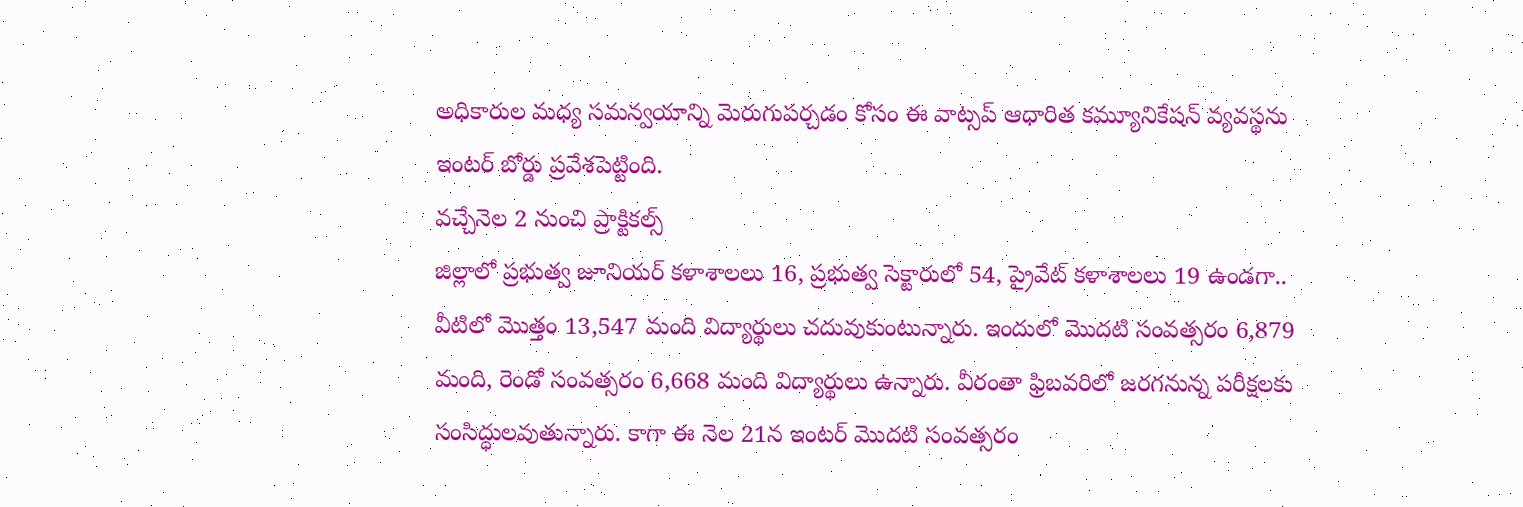అధికారుల మధ్య సమన్వయాన్ని మెరుగుపర్చడం కోసం ఈ వాట్సప్ ఆధారిత కమ్యూనికేషన్ వ్యవస్థను ఇంటర్ బోర్డు ప్రవేశపెట్టింది.
వచ్చేనెల 2 నుంచి ప్రాక్టికల్స్
జిల్లాలో ప్రభుత్వ జూనియర్ కళాశాలలు 16, ప్రభుత్వ సెక్టారులో 54, ప్రైవేట్ కళాశాలలు 19 ఉండగా.. వీటిలో మొత్తం 13,547 మంది విద్యార్థులు చదువుకుంటున్నారు. ఇందులో మొదటి సంవత్సరం 6,879 మంది, రెండో సంవత్సరం 6,668 మంది విద్యార్థులు ఉన్నారు. వీరంతా ఫ్రిబవరిలో జరగనున్న పరీక్షలకు సంసిద్ధులవుతున్నారు. కాగా ఈ నెల 21న ఇంటర్ మొదటి సంవత్సరం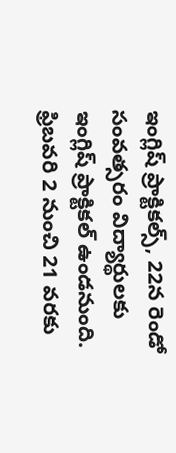ఇంగ్లిష్ ప్రాక్టికల్స్, 22న రెండో సంవత్సరం విద్యార్థులకు ఇంగ్లిష్ ప్రాక్టికల్ ఉండనుంది. ఫ్రిబవరి 2 నుంచి 21 వరకు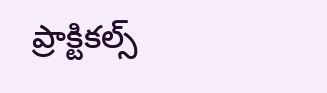ప్రాక్టికల్స్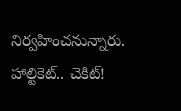నిర్వహించనున్నారు.
హాల్టికెట్.. చెకిట్!